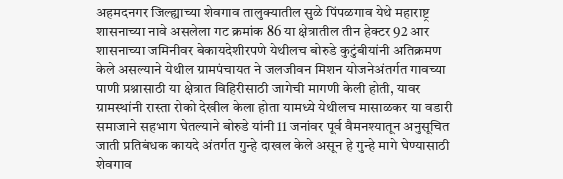अहमदनगर जिल्ह्याच्या शेवगाव तालुक्यातील सुळे पिंपळगाव येथे महाराष्ट्र शासनाच्या नावे असलेला गट क्रमांक 86 या क्षेत्रातील तीन हेक्टर 92 आर शासनाच्या जमिनीवर बेकायदेशीरपणे येथीलच बोरुडे कुटुंबीयांनी अतिक्रमण केले असल्याने येथील ग्रामपंचायत ने जलजीवन मिशन योजनेअंतर्गत गावच्या पाणी प्रश्नासाठी या क्षेत्रात विहिरीसाठी जागेची मागणी केली होती, यावर ग्रामस्थांनी रास्ता रोको देखील केला होता यामध्ये येथीलच मासाळकर या वडारी समाजाने सहभाग घेतल्याने बोरुडे यांनी 11 जनांवर पूर्व वैमनश्यातून अनुसूचित जाती प्रतिबंधक कायदे अंतर्गत गुन्हे दाखल केले असून हे गुन्हे मागे घेण्यासाठी शेवगाव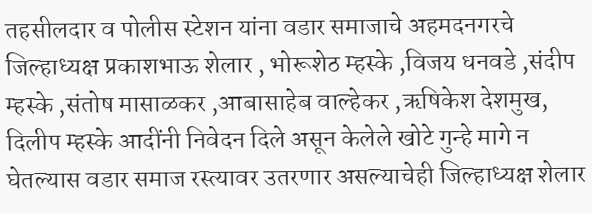तहसीलदार व पोलीस स्टेशन यांना वडार समाजाचे अहमदनगरचे जिल्हाध्यक्ष प्रकाशभाऊ शेलार , भोरूशेठ म्हस्के ,विजय धनवडे ,संदीप म्हस्के ,संतोष मासाळकर ,आबासाहेब वाल्हेकर ,ऋषिकेश देशमुख, दिलीप म्हस्के आदींनी निवेदन दिले असून केलेले खोटे गुन्हे मागे न घेतल्यास वडार समाज रस्त्यावर उतरणार असल्याचेही जिल्हाध्यक्ष शेलार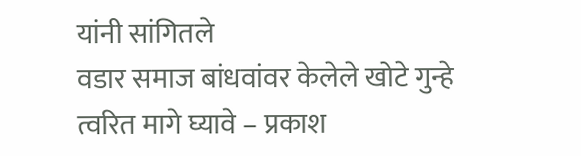यांनी सांगितले
वडार समाज बांधवांवर केलेले खोटे गुन्हे त्वरित मागे घ्यावे – प्रकाश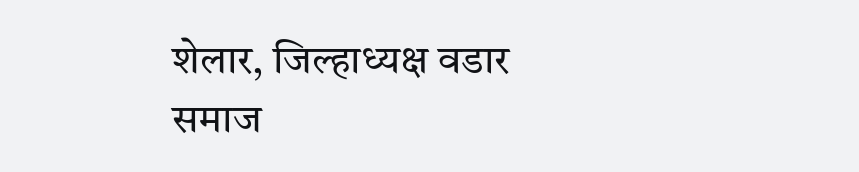शेलार, जिल्हाध्यक्ष वडार समाज